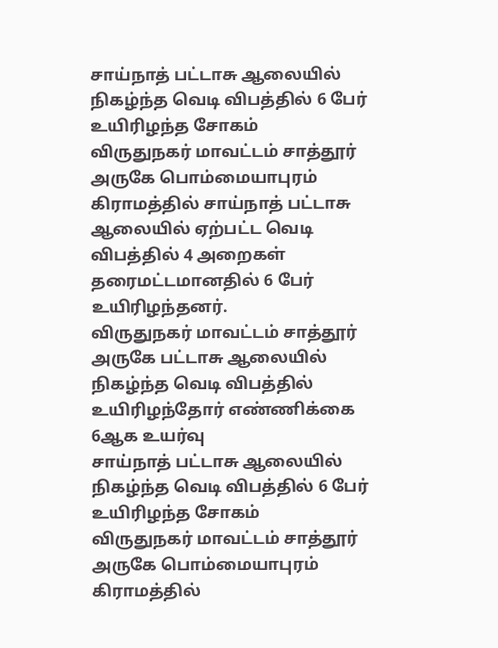சாய்நாத் பட்டாசு ஆலையில் நிகழ்ந்த வெடி விபத்தில் 6 பேர் உயிரிழந்த சோகம்
விருதுநகர் மாவட்டம் சாத்தூர் அருகே பொம்மையாபுரம் கிராமத்தில் சாய்நாத் பட்டாசு ஆலையில் ஏற்பட்ட வெடி விபத்தில் 4 அறைகள் தரைமட்டமானதில் 6 பேர் உயிரிழந்தனர்.
விருதுநகர் மாவட்டம் சாத்தூர் அருகே பட்டாசு ஆலையில் நிகழ்ந்த வெடி விபத்தில் உயிரிழந்தோர் எண்ணிக்கை 6ஆக உயர்வு
சாய்நாத் பட்டாசு ஆலையில் நிகழ்ந்த வெடி விபத்தில் 6 பேர் உயிரிழந்த சோகம்
விருதுநகர் மாவட்டம் சாத்தூர் அருகே பொம்மையாபுரம் கிராமத்தில்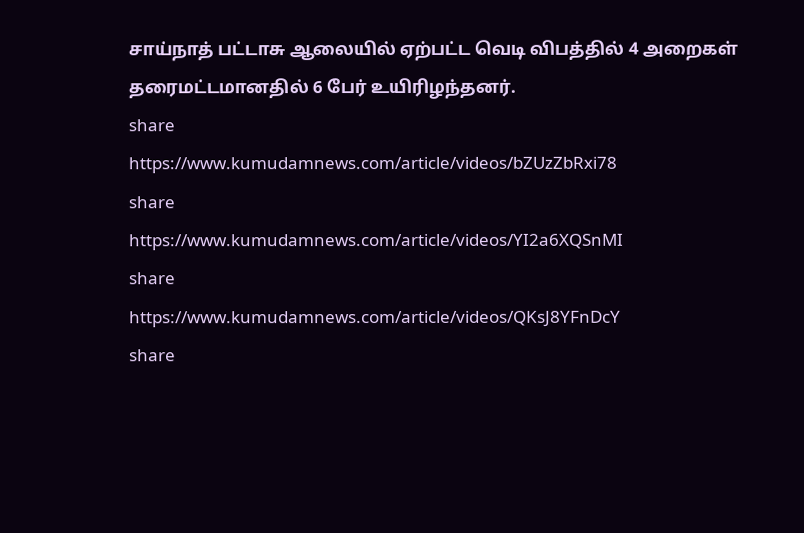சாய்நாத் பட்டாசு ஆலையில் ஏற்பட்ட வெடி விபத்தில் 4 அறைகள் தரைமட்டமானதில் 6 பேர் உயிரிழந்தனர்.
share
https://www.kumudamnews.com/article/videos/bZUzZbRxi78
share
https://www.kumudamnews.com/article/videos/YI2a6XQSnMI
share
https://www.kumudamnews.com/article/videos/QKsJ8YFnDcY
share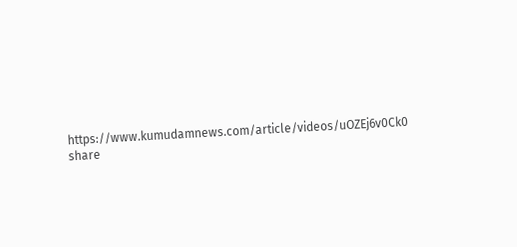https://www.kumudamnews.com/article/videos/uOZEj6v0Ck0
share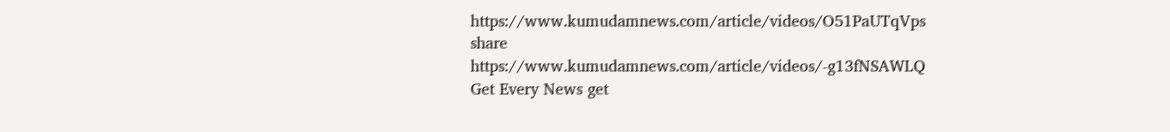https://www.kumudamnews.com/article/videos/O51PaUTqVps
share
https://www.kumudamnews.com/article/videos/-g13fNSAWLQ
Get Every News get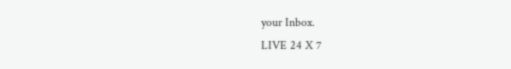your Inbox.
LIVE 24 X 7